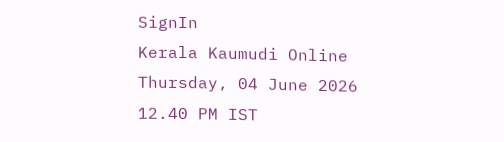SignIn
Kerala Kaumudi Online
Thursday, 04 June 2026 12.40 PM IST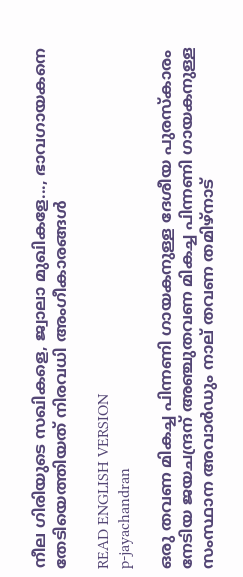നീല ഗിരിയുടെ സഖികളെ, ജ്വാലാ മുഖികളേ..., ഭാവഗായകനെ തേടിയെത്തിയത് നിരവധി അംഗീകാരങ്ങള്‍

READ ENGLISH VERSION
p-jayachandran

ഒരു തവണ മികച്ച പിന്നണി ഗായകനുള്ള ദേശീയ പുരസ്‌കാരം നേടിയ ജയചന്ദ്രന് അഞ്ചുതവണ മികച്ച പിന്നണി ഗായകനുള്ള സംസ്ഥാന അവാര്‍ഡും നാല് തവണ തമിഴ്നാട്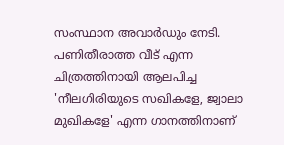സംസ്ഥാന അവാര്‍ഡും നേടി. പണിതീരാത്ത വീട് എന്ന ചിത്രത്തിനായി ആലപിച്ച 'നീലഗിരിയുടെ സഖികളേ, ജ്വാലാ മുഖികളേ' എന്ന ഗാനത്തിനാണ്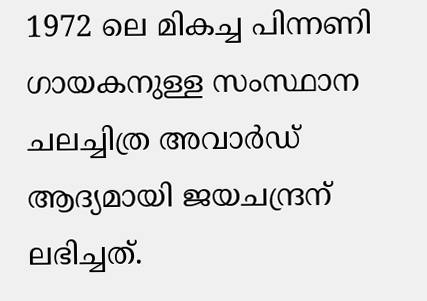1972 ലെ മികച്ച പിന്നണി ഗായകനുള്ള സംസ്ഥാന ചലച്ചിത്ര അവാര്‍ഡ് ആദ്യമായി ജയചന്ദ്രന് ലഭിച്ചത്.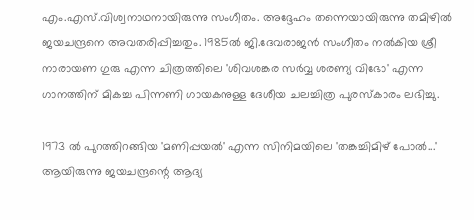എം.എസ്.വിശ്വനാഥനായിരുന്നു സംഗീതം. അദ്ദേഹം തന്നെയായിരുന്നു തമിഴില്‍ ജയചന്ദ്രനെ അവതരിപ്പിച്ചതും. 1985ല്‍ ജി.ദേവരാജന്‍ സംഗീതം നല്‍കിയ ശ്രീ നാരായണ ഗുരു എന്ന ചിത്രത്തിലെ 'ശിവശങ്കര സര്‍വ്വ ശരണ്യ വിഭോ' എന്ന ഗാനത്തിന് മികച്ച പിന്നണി ഗായകനുള്ള ദേശീയ ചലച്ചിത്ര പുരസ്‌കാരം ലഭിച്ചു.

1973 ല്‍ പുറത്തിറങ്ങിയ 'മണിപ്പയല്‍' എന്ന സിനിമയിലെ 'തങ്കച്ചിമിഴ് പോല്‍...' ആയിരുന്നു ജയചന്ദ്രന്റെ ആദ്യ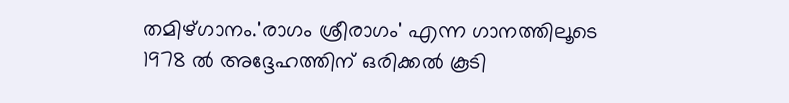തമിഴ്ഗാനം.'രാഗം ശ്രീരാഗം' എന്ന ഗാനത്തിലൂടെ 1978 ല്‍ അദ്ദേഹത്തിന് ഒരിക്കല്‍ കൂടി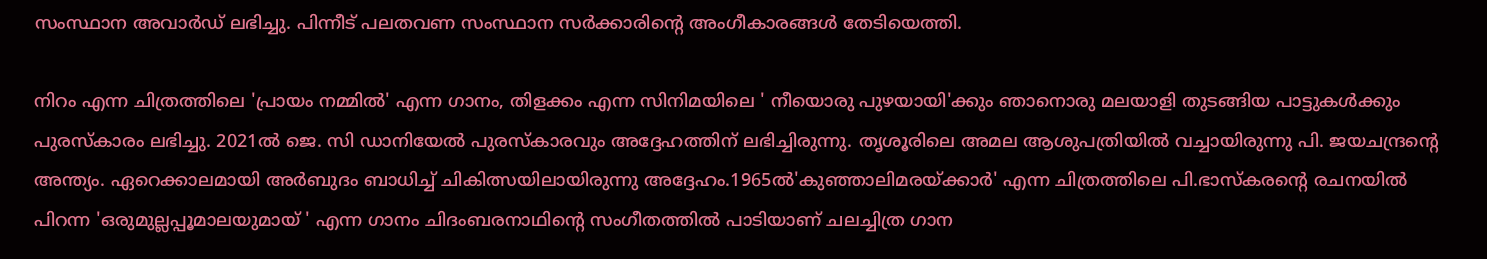സംസ്ഥാന അവാര്‍ഡ് ലഭിച്ചു. പിന്നീട് പലതവണ സംസ്ഥാന സര്‍ക്കാരിന്റെ അംഗീകാരങ്ങള്‍ തേടിയെത്തി.

നിറം എന്ന ചിത്രത്തിലെ 'പ്രായം നമ്മില്‍' എന്ന ഗാനം, തിളക്കം എന്ന സിനിമയിലെ ' നീയൊരു പുഴയായി'ക്കും ഞാനൊരു മലയാളി തുടങ്ങിയ പാട്ടുകള്‍ക്കും പുരസ്‌കാരം ലഭിച്ചു. 2021ല്‍ ജെ. സി ഡാനിയേല്‍ പുരസ്‌കാരവും അദ്ദേഹത്തിന് ലഭിച്ചിരുന്നു. തൃശൂരിലെ അമല ആശുപത്രിയില്‍ വച്ചായിരുന്നു പി. ജയചന്ദ്രന്റെ അന്ത്യം. ഏറെക്കാലമായി അര്‍ബുദം ബാധിച്ച് ചികിത്സയിലായിരുന്നു അദ്ദേഹം.1965ല്‍'കുഞ്ഞാലിമരയ്ക്കാര്‍' എന്ന ചിത്രത്തിലെ പി.ഭാസ്‌കരന്റെ രചനയില്‍ പിറന്ന 'ഒരുമുല്ലപ്പൂമാലയുമായ് ' എന്ന ഗാനം ചിദംബരനാഥിന്റെ സംഗീതത്തില്‍ പാടിയാണ് ചലച്ചിത്ര ഗാന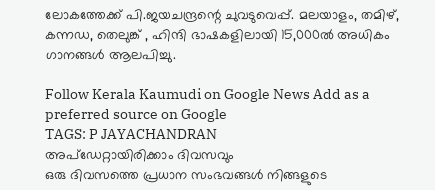ലോകത്തേക്ക് പി.ജയചന്ദ്രന്റെ ചുവടുവെപ്പ്. മലയാളം, തമിഴ്, കന്നഡ, തെലുങ്ക് , ഹിന്ദി ഭാഷകളിലായി 15,000ല്‍ അധികം ഗാനങ്ങള്‍ ആലപിച്ചു.

Follow Kerala Kaumudi on Google News Add as a preferred source on Google
TAGS: P JAYACHANDRAN
അപ്ഡേറ്റായിരിക്കാം ദിവസവും
ഒരു ദിവസത്തെ പ്രധാന സംഭവങ്ങൾ നിങ്ങളുടെ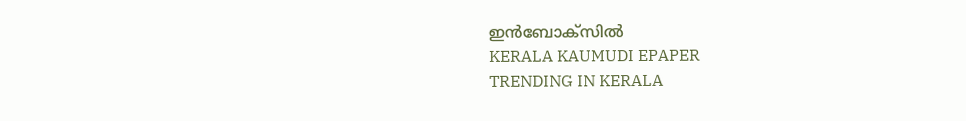ഇൻബോക്സിൽ
KERALA KAUMUDI EPAPER
TRENDING IN KERALA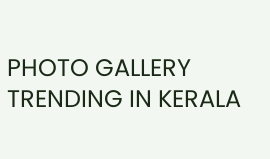PHOTO GALLERY
TRENDING IN KERALA